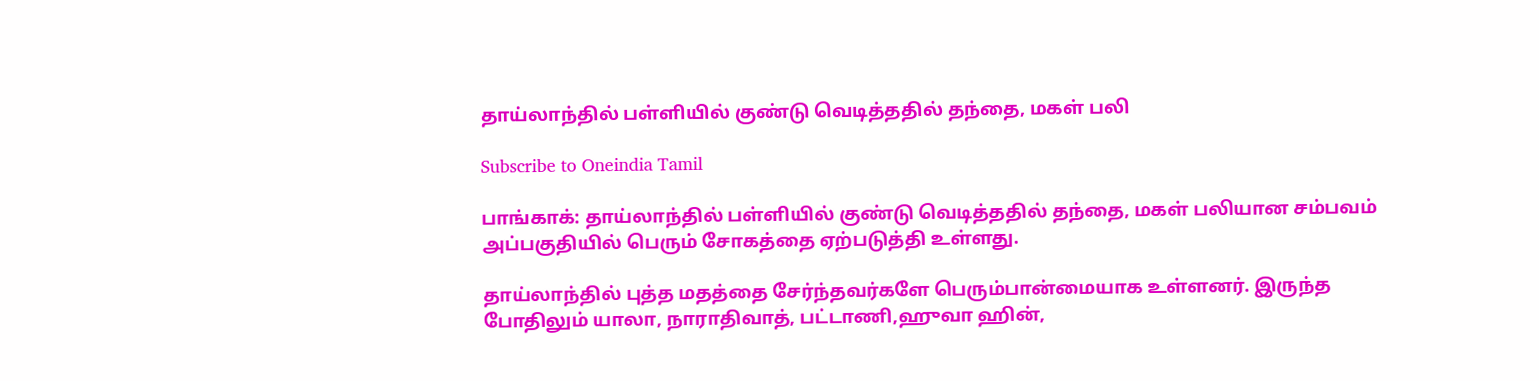தாய்லாந்தில் பள்ளியில் குண்டு வெடித்ததில் தந்தை, மகள் பலி

Subscribe to Oneindia Tamil

பாங்காக்: தாய்லாந்தில் பள்ளியில் குண்டு வெடித்ததில் தந்தை, மகள் பலியான சம்பவம் அப்பகுதியில் பெரும் சோகத்தை ஏற்படுத்தி உள்ளது.

தாய்லாந்தில் புத்த மதத்தை சேர்ந்தவர்களே பெரும்பான்மையாக உள்ளனர். இருந்த போதிலும் யாலா, நாராதிவாத், பட்டாணி,ஹுவா ஹின்,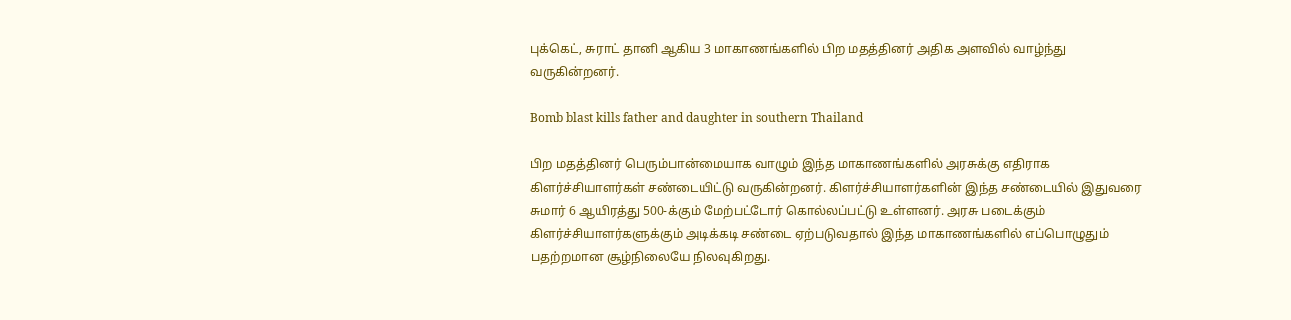புக்கெட், சுராட் தானி ஆகிய 3 மாகாணங்களில் பிற மதத்தினர் அதிக அளவில் வாழ்ந்து வருகின்றனர்.

Bomb blast kills father and daughter in southern Thailand

பிற மதத்தினர் பெரும்பான்மையாக வாழும் இந்த மாகாணங்களில் அரசுக்கு எதிராக கிளர்ச்சியாளர்கள் சண்டையிட்டு வருகின்றனர். கிளர்ச்சியாளர்களின் இந்த சண்டையில் இதுவரை சுமார் 6 ஆயிரத்து 500-க்கும் மேற்பட்டோர் கொல்லப்பட்டு உள்ளனர். அரசு படைக்கும் கிளர்ச்சியாளர்களுக்கும் அடிக்கடி சண்டை ஏற்படுவதால் இந்த மாகாணங்களில் எப்பொழுதும் பதற்றமான சூழ்நிலையே நிலவுகிறது.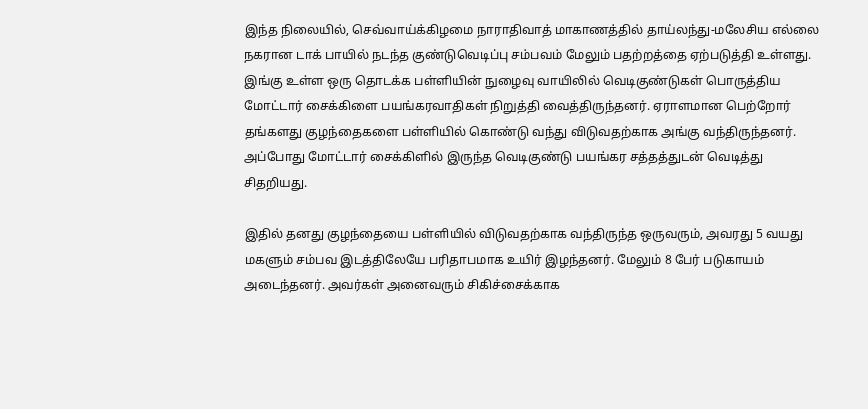இந்த நிலையில், செவ்வாய்க்கிழமை நாராதிவாத் மாகாணத்தில் தாய்லந்து-மலேசிய எல்லை நகரான டாக் பாயில் நடந்த குண்டுவெடிப்பு சம்பவம் மேலும் பதற்றத்தை ஏற்படுத்தி உள்ளது. இங்கு உள்ள ஒரு தொடக்க பள்ளியின் நுழைவு வாயிலில் வெடிகுண்டுகள் பொருத்திய மோட்டார் சைக்கிளை பயங்கரவாதிகள் நிறுத்தி வைத்திருந்தனர். ஏராளமான பெற்றோர் தங்களது குழந்தைகளை பள்ளியில் கொண்டு வந்து விடுவதற்காக அங்கு வந்திருந்தனர். அப்போது மோட்டார் சைக்கிளில் இருந்த வெடிகுண்டு பயங்கர சத்தத்துடன் வெடித்து சிதறியது.

இதில் தனது குழந்தையை பள்ளியில் விடுவதற்காக வந்திருந்த ஒருவரும், அவரது 5 வயது மகளும் சம்பவ இடத்திலேயே பரிதாபமாக உயிர் இழந்தனர். மேலும் 8 பேர் படுகாயம் அடைந்தனர். அவர்கள் அனைவரும் சிகிச்சைக்காக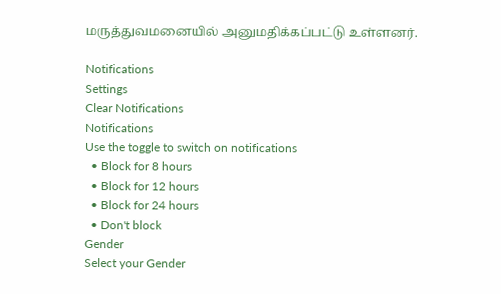மருத்துவமனையில் அனுமதிக்கப்பட்டு உள்ளனர்.

Notifications
Settings
Clear Notifications
Notifications
Use the toggle to switch on notifications
  • Block for 8 hours
  • Block for 12 hours
  • Block for 24 hours
  • Don't block
Gender
Select your Gender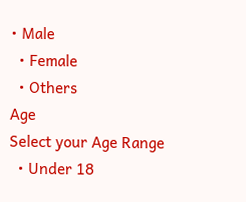• Male
  • Female
  • Others
Age
Select your Age Range
  • Under 18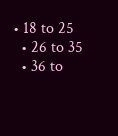• 18 to 25
  • 26 to 35
  • 36 to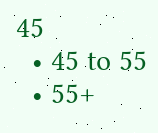45
  • 45 to 55
  • 55+